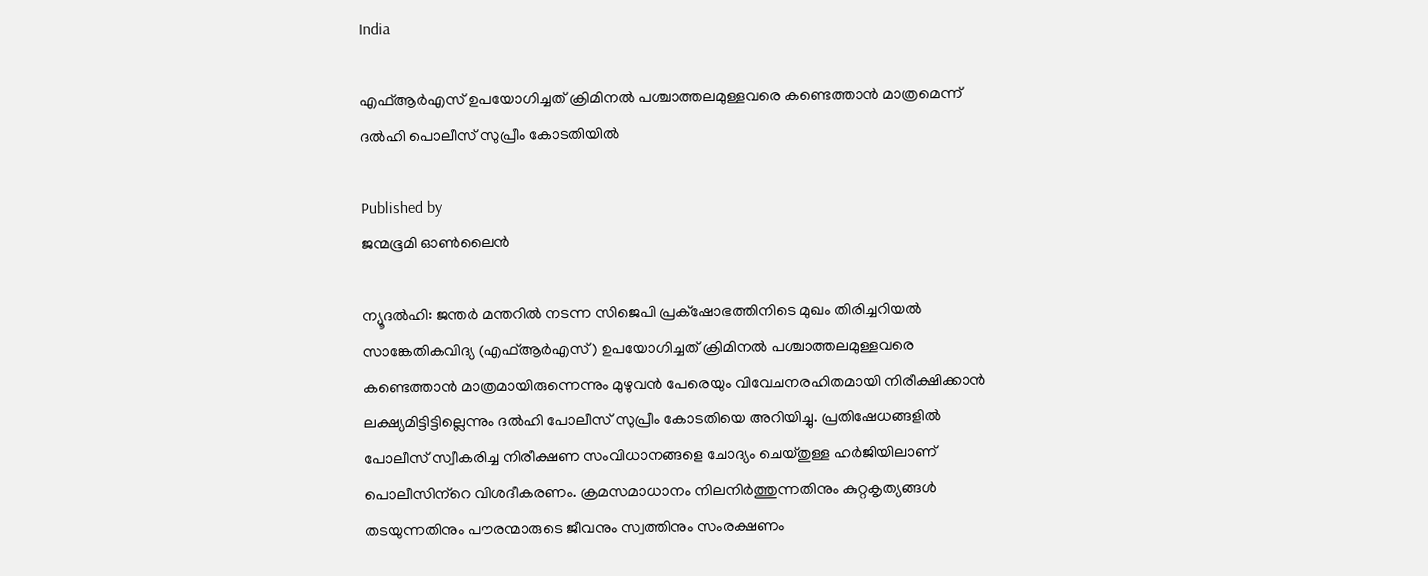India

എഫ്ആര്‍എസ് ഉപയോഗിച്ചത് ക്രിമിനല്‍ പശ്ചാത്തലമുള്ളവരെ കണ്ടെത്താന്‍ മാത്രമെന്ന് ദല്‍ഹി പൊലീസ് സുപ്രീം കോടതിയില്‍

Published by
ജന്മഭൂമി ഓണ്‍ലൈന്‍

ന്യൂദല്‍ഹി: ജന്തര്‍ മന്തറില്‍ നടന്ന സിജെപി പ്രക്‌ഷോഭത്തിനിടെ മുഖം തിരിച്ചറിയല്‍ സാങ്കേതികവിദ്യ (എഫ്ആര്‍എസ്) ഉപയോഗിച്ചത് ക്രിമിനല്‍ പശ്ചാത്തലമുള്ളവരെ കണ്ടെത്താന്‍ മാത്രമായിരുന്നെന്നും മുഴുവന്‍ പേരെയും വിവേചനരഹിതമായി നിരീക്ഷിക്കാന്‍ ലക്ഷ്യമിട്ടിട്ടില്ലെന്നും ദല്‍ഹി പോലീസ് സുപ്രീം കോടതിയെ അറിയിച്ചു. പ്രതിഷേധങ്ങളില്‍ പോലീസ് സ്വീകരിച്ച നിരീക്ഷണ സംവിധാനങ്ങളെ ചോദ്യം ചെയ്തുള്ള ഹര്‍ജിയിലാണ് പൊലീസിന്‌റെ വിശദീകരണം. ക്രമസമാധാനം നിലനിര്‍ത്തുന്നതിനും കുറ്റകൃത്യങ്ങള്‍ തടയുന്നതിനും പൗരന്മാരുടെ ജീവനും സ്വത്തിനും സംരക്ഷണം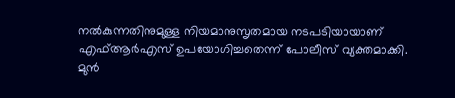നല്‍കുന്നതിനുമുള്ള നിയമാനുസൃതമായ നടപടിയായാണ് എഫ്ആര്‍എസ് ഉപയോഗിച്ചതെന്ന് പോലീസ് വ്യക്തമാക്കി.
മുന്‍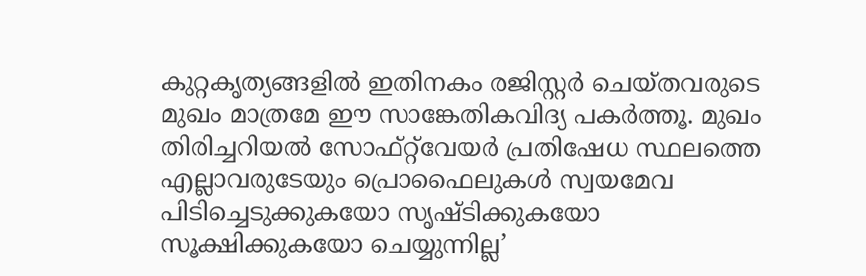കുറ്റകൃത്യങ്ങളില്‍ ഇതിനകം രജിസ്റ്റര്‍ ചെയ്തവരുടെ മുഖം മാത്രമേ ഈ സാങ്കേതികവിദ്യ പകര്‍ത്തൂ. മുഖം തിരിച്ചറിയല്‍ സോഫ്റ്റ്‌വേയര്‍ പ്രതിഷേധ സ്ഥലത്തെ എല്ലാവരുടേയും പ്രൊഫൈലുകള്‍ സ്വയമേവ പിടിച്ചെടുക്കുകയോ സൃഷ്ടിക്കുകയോ സൂക്ഷിക്കുകയോ ചെയ്യുന്നില്ല’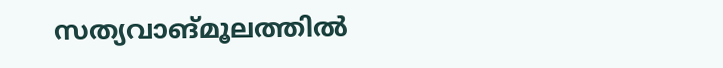സത്യവാങ്മൂലത്തില്‍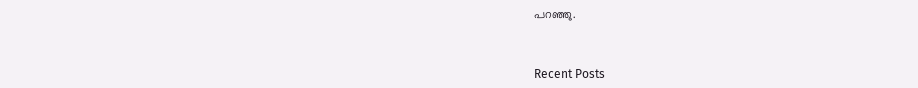പറഞ്ഞു.



Recent Posts